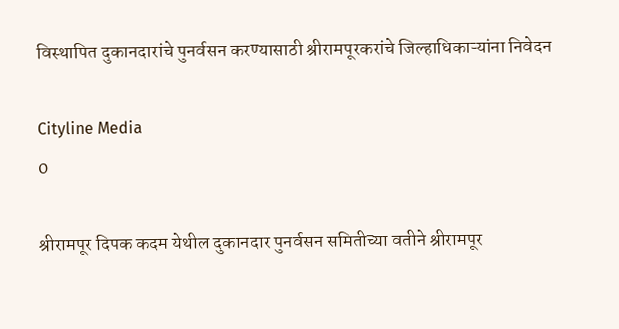विस्थापित दुकानदारांचे पुनर्वसन ‌करण्यासाठी श्रीरामपूरकरांचे जिल्हाधिकाऱ्यांना निवेदन

Cityline Media
0

श्रीरामपूर दिपक कदम येथील दुकानदार पुनर्वसन समितीच्या वतीने श्रीरामपूर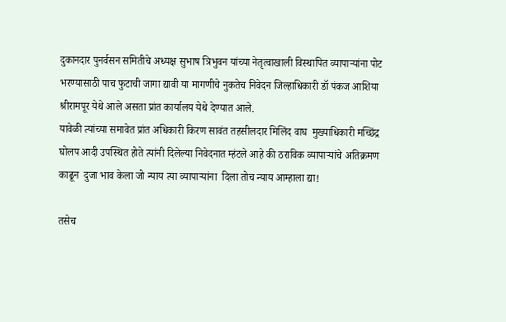दुकानदार पुनर्वसन समितीचे अध्यक्ष सुभाष त्रिभुवन यांच्या नेतृत्वाखाली विस्थापित व्यापाऱ्यांना पोट भरण्यासाठी पाच फुटाची जागा द्यावी या मागणीचे नुकतेच निवेदन जिल्हाधिकारी डॉ पंकज आशिया श्रीरामपूर येथे आले असता प्रांत कार्यालय येथे देण्यात आले.
यावेळी त्यांच्या समावेत प्रांत अधिकारी किरण सावंत तहसीलदार मिलिंद वाघ  मुख्याधिकारी मच्छिंद्र घोलप आदी उपस्थित होते त्यांनी दिलेल्या निवेदनात म्हंटले आहे की ठराविक व्यापाऱ्यांचे अतिक्रमण काढून  दुजा भाव केला जो न्याय त्या व्यापाऱ्यांना  दिला तोच न्याय आम्हाला द्या!

तसेच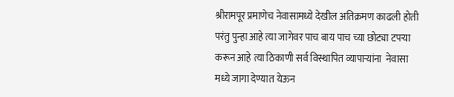श्रीरामपूर प्रमाणेच नेवासामध्ये देखील अतिक्रमण काढली होती परंतु पुन्हा आहे त्या जागेवर पाच बाय पाच च्या छोट्या टपऱ्या करून आहे त्या ठिकाणी सर्व विस्थापित व्यापाऱ्यांना  नेवासा मध्ये जागा देण्यात येऊन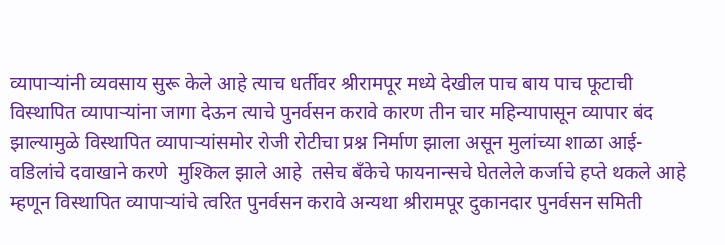व्यापाऱ्यांनी व्यवसाय सुरू केले आहे त्याच धर्तीवर श्रीरामपूर मध्ये देखील पाच बाय पाच फूटाची विस्थापित व्यापाऱ्यांना जागा देऊन त्याचे पुनर्वसन करावे कारण तीन चार महिन्यापासून व्यापार बंद झाल्यामुळे विस्थापित व्यापाऱ्यांसमोर रोजी रोटीचा प्रश्न निर्माण झाला असून मुलांच्या शाळा आई-वडिलांचे दवाखाने करणे  मुश्किल झाले आहे  तसेच बँकेचे फायनान्सचे घेतलेले कर्जाचे हप्ते थकले आहे म्हणून विस्थापित व्यापाऱ्यांचे त्वरित पुनर्वसन करावे अन्यथा श्रीरामपूर दुकानदार पुनर्वसन समिती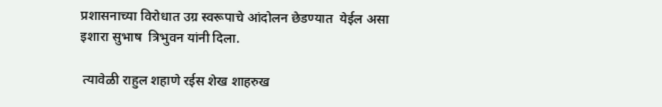प्रशासनाच्या विरोधात उग्र स्वरूपाचे आंदोलन छेडण्यात  येईल असा इशारा सुभाष  त्रिभुवन यांनी दिला.

 त्यावेळी राहुल शहाणे रईस शेख शाहरुख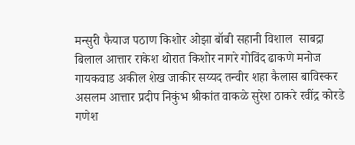मन्सुरी फैयाज पठाण किशोर ओझा बॉबी सहानी विशाल  साबद्रा बिलाल आत्तार राकेश थोरात किशोर नागरे गोविंद ढाकणे मनोज गायकवाड अकील शेख जाकीर सय्यद तन्वीर शहा कैलास बाविस्कर असलम आत्तार प्रदीप निकुंभ श्रीकांत वाकळे सुरेश ठाकरे रवींद्र कोरडे गणेश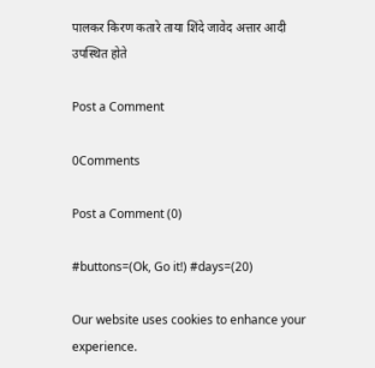पालकर किरण कतारे ताया शिंदे जावेद अत्तार आदी उपस्थित होते

Post a Comment

0Comments

Post a Comment (0)

#buttons=(Ok, Go it!) #days=(20)

Our website uses cookies to enhance your experience.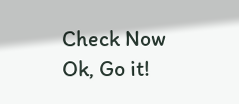Check Now
Ok, Go it!